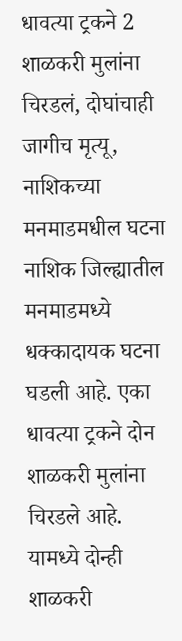धावत्या ट्रकने 2 शाळकरी मुलांना चिरडलं, दोघांचाही जागीच मृत्यू, नाशिकच्या मनमाडमधील घटना
नाशिक जिल्ह्यातील मनमाडमध्ये धक्कादायक घटना घडली आहे. एका धावत्या ट्रकने दोन शाळकरी मुलांना चिरडले आहे. यामध्ये दोन्ही शाळकरी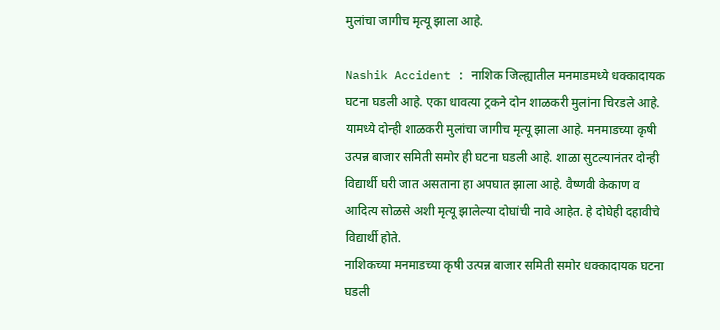मुलांचा जागीच मृत्यू झाला आहे.

Nashik Accident : नाशिक जिल्ह्यातील मनमाडमध्ये धक्कादायक घटना घडली आहे. एका धावत्या ट्रकने दोन शाळकरी मुलांना चिरडले आहे. यामध्ये दोन्ही शाळकरी मुलांचा जागीच मृत्यू झाला आहे. मनमाडच्या कृषी उत्पन्न बाजार समिती समोर ही घटना घडली आहे. शाळा सुटल्यानंतर दोन्ही विद्यार्थी घरी जात असताना हा अपघात झाला आहे. वैष्णवी केकाण व आदित्य सोळसे अशी मृत्यू झालेल्या दोघांची नावे आहेत. हे दोघेही दहावीचे विद्यार्थी होते.
नाशिकच्या मनमाडच्या कृषी उत्पन्न बाजार समिती समोर धक्कादायक घटना घडली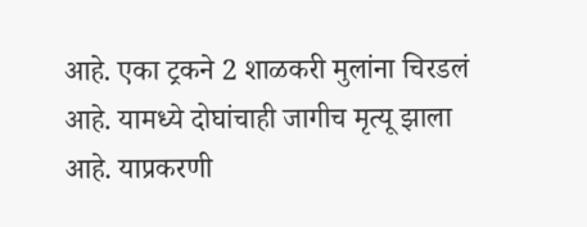आहे. एका ट्रकने 2 शाळकरी मुलांना चिरडलं आहे. यामध्ये दोघांचाही जागीच मृत्यू झाला आहे. याप्रकरणी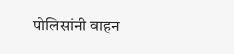पोलिसांनी वाहन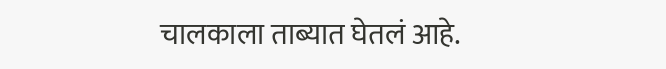चालकाला ताब्यात घेतलं आहे.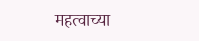महत्वाच्या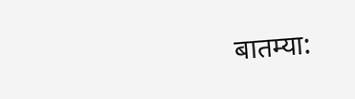बातम्या: